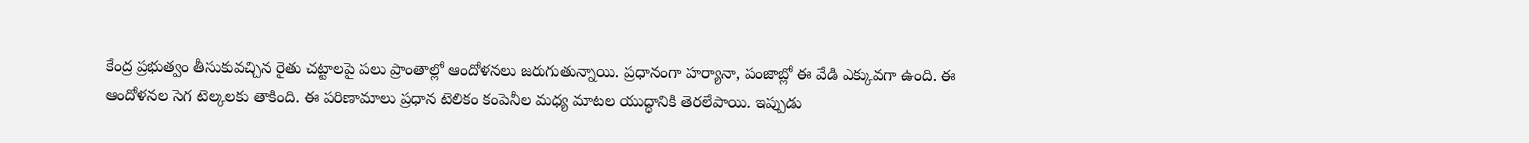కేంద్ర ప్రభుత్వం తీసుకువచ్చిన రైతు చట్టాలపై పలు ప్రాంతాల్లో ఆందోళనలు జరుగుతున్నాయి. ప్రధానంగా హర్యానా, పంజాబ్లో ఈ వేడి ఎక్కువగా ఉంది. ఈ ఆందోళనల సెగ టెల్కలకు తాకింది. ఈ పరిణామాలు ప్రధాన టెలికం కంపెనీల మధ్య మాటల యుద్ధానికి తెరలేపాయి. ఇప్పుడు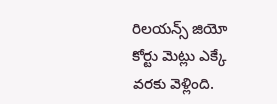రిలయన్స్ జియో కోర్టు మెట్లు ఎక్కే వరకు వెళ్లింది.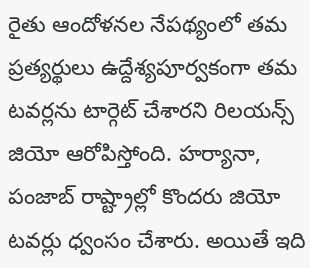రైతు ఆందోళనల నేపథ్యంలో తమ ప్రత్యర్థులు ఉద్దేశ్యపూర్వకంగా తమ టవర్లను టార్గెట్ చేశారని రిలయన్స్ జియో ఆరోపిస్తోంది. హర్యానా, పంజాబ్ రాష్ట్రాల్లో కొందరు జియో టవర్లు ధ్వంసం చేశారు. అయితే ఇది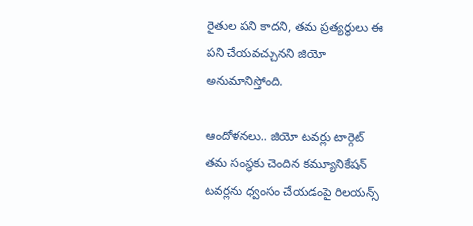రైతుల పని కాదని, తమ ప్రత్యర్థులు ఈ పని చేయవచ్చునని జియో అనుమానిస్తోంది.

ఆందోళనలు.. జియో టవర్లు టార్గెట్
తమ సంస్థకు చెందిన కమ్యూనికేషన్ టవర్లను ధ్వంసం చేయడంపై రిలయన్స్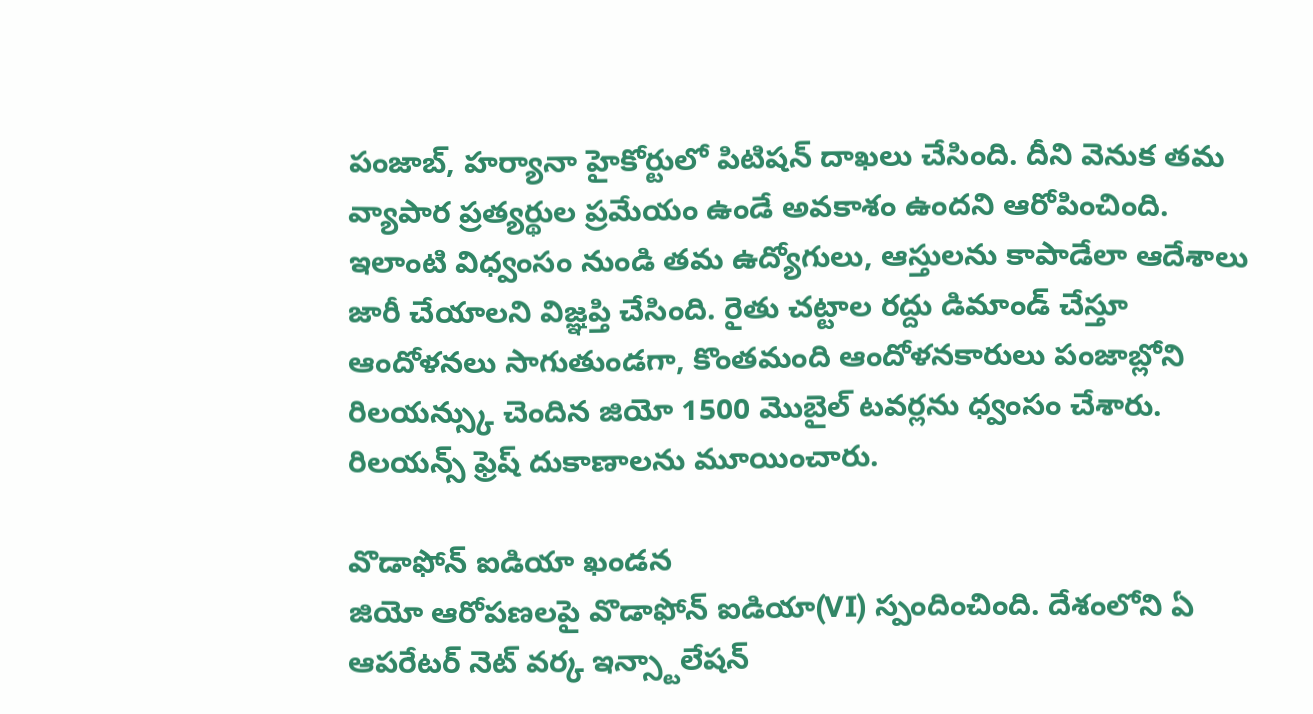పంజాబ్, హర్యానా హైకోర్టులో పిటిషన్ దాఖలు చేసింది. దీని వెనుక తమ వ్యాపార ప్రత్యర్థుల ప్రమేయం ఉండే అవకాశం ఉందని ఆరోపించింది. ఇలాంటి విధ్వంసం నుండి తమ ఉద్యోగులు, ఆస్తులను కాపాడేలా ఆదేశాలు జారీ చేయాలని విజ్ఞప్తి చేసింది. రైతు చట్టాల రద్దు డిమాండ్ చేస్తూ ఆందోళనలు సాగుతుండగా, కొంతమంది ఆందోళనకారులు పంజాబ్లోని రిలయన్స్కు చెందిన జియో 1500 మొబైల్ టవర్లను ధ్వంసం చేశారు. రిలయన్స్ ఫ్రెష్ దుకాణాలను మూయించారు.

వొడాఫోన్ ఐడియా ఖండన
జియో ఆరోపణలపై వొడాఫోన్ ఐడియా(VI) స్పందించింది. దేశంలోని ఏ ఆపరేటర్ నెట్ వర్క ఇన్స్టాలేషన్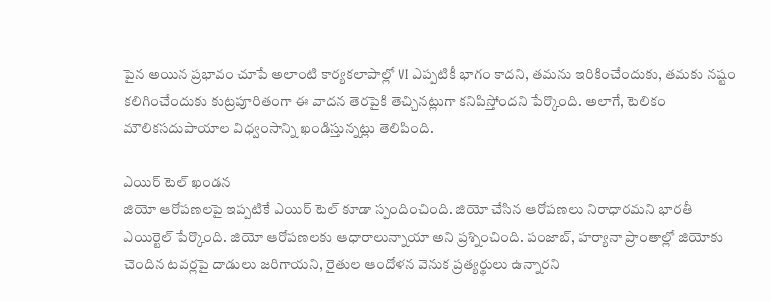పైన అయిన ప్రభావం చూపే అలాంటి కార్యకలాపాల్లో VI ఎప్పటికీ భాగం కాదని, తమను ఇరికించేందుకు, తమకు నష్టం కలిగించేందుకు కుట్రపూరితంగా ఈ వాదన తెరపైకి తెచ్చినట్లుగా కనిపిస్తోందని పేర్కొంది. అలాగే, టెలికం మౌలికసదుపాయాల విధ్వంసాన్ని ఖండిస్తున్నట్లు తెలిపింది.

ఎయిర్ టెల్ ఖండన
జియో ఆరోపణలపై ఇప్పటికే ఎయిర్ టెల్ కూడా స్పందించింది. జియో చేసిన ఆరోపణలు నిరాధారమని భారతీ ఎయిర్టెల్ పేర్కొంది. జియో ఆరోపణలకు ఆధారాలున్నాయా అని ప్రశ్నించింది. పంజాబ్, హర్యానా ప్రాంతాల్లో జియోకు చెందిన టవర్లపై దాడులు జరిగాయని, రైతుల ఆందోళన వెనుక ప్రత్యర్థులు ఉన్నారని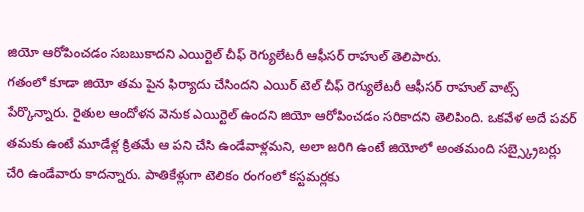జియో ఆరోపించడం సబబుకాదని ఎయిర్టెల్ చీఫ్ రెగ్యులేటరీ ఆఫీసర్ రాహుల్ తెలిపారు.
గతంలో కూడా జియో తమ పైన ఫిర్యాదు చేసిందని ఎయిర్ టెల్ చీఫ్ రెగ్యులేటరీ ఆఫీసర్ రాహుల్ వాట్స్ పేర్కొన్నారు. రైతుల ఆందోళన వెనుక ఎయిర్టెల్ ఉందని జియో ఆరోపించడం సరికాదని తెలిపింది. ఒకవేళ అదే పవర్ తమకు ఉంటే మూడేళ్ల క్రితమే ఆ పని చేసి ఉండేవాళ్లమని, అలా జరిగి ఉంటే జియోలో అంతమంది సబ్స్క్రైబర్లు చేరి ఉండేవారు కాదన్నారు. పాతికేళ్లుగా టెలికం రంగంలో కస్టమర్లకు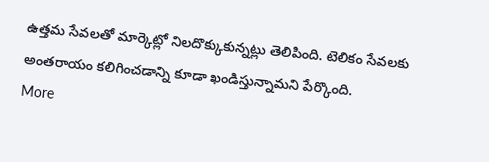ఉత్తమ సేవలతో మార్కెట్లో నిలదొక్కుకున్నట్లు తెలిపింది. టెలికం సేవలకు అంతరాయం కలిగించడాన్ని కూడా ఖండిస్తున్నామని పేర్కొంది.
More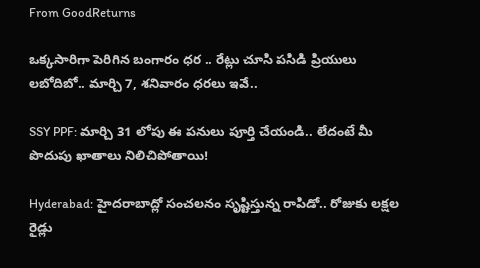From GoodReturns

ఒక్కసారిగా పెరిగిన బంగారం ధర .. రేట్లు చూసి పసిడి ప్రియులు లబోదిబో.. మార్చి 7, శనివారం ధరలు ఇవే..

SSY PPF: మార్చి 31 లోపు ఈ పనులు పూర్తి చేయండి.. లేదంటే మీ పొదుపు ఖాతాలు నిలిచిపోతాయి!

Hyderabad: హైదరాబాద్లో సంచలనం సృష్టిస్తున్న రాపిడో.. రోజుకు లక్షల రైడ్లు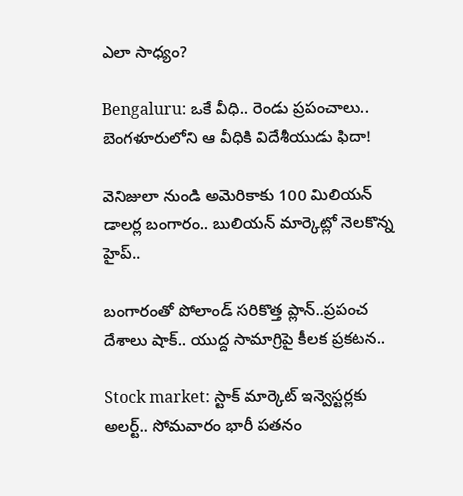ఎలా సాధ్యం?

Bengaluru: ఒకే వీధి.. రెండు ప్రపంచాలు.. బెంగళూరులోని ఆ వీధికి విదేశీయుడు ఫిదా!

వెనిజులా నుండి అమెరికాకు 100 మిలియన్ డాలర్ల బంగారం.. బులియన్ మార్కెట్లో నెలకొన్న హైప్..

బంగారంతో పోలాండ్ సరికొత్త ప్లాన్..ప్రపంచ దేశాలు షాక్.. యుద్ద సామాగ్రిపై కీలక ప్రకటన..

Stock market: స్టాక్ మార్కెట్ ఇన్వెస్టర్లకు అలర్ట్.. సోమవారం భారీ పతనం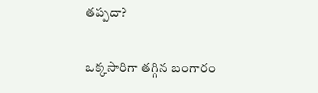తప్పదా?

ఒక్కసారిగా తగ్గిన బంగారం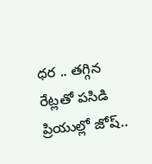ధర .. తగ్గిన రేట్లతో పసిడి ప్రియుల్లో జోష్..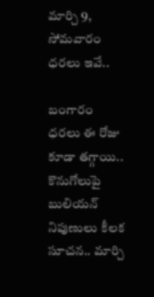మార్చి 9, సోమవారం ధరలు ఇవే..

బంగారం ధరలు ఈ రోజు కూడా తగ్గాయి.. కొనుగోలుపై బులియన్ నిపుణులు కీలక సూచన.. మార్చి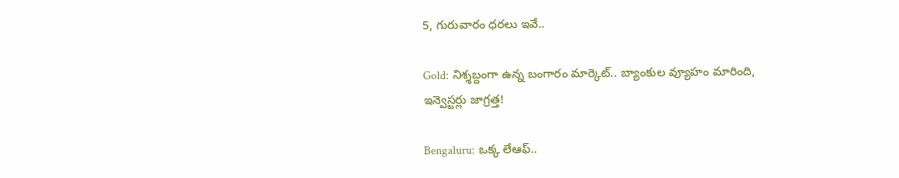5, గురువారం ధరలు ఇవే..

Gold: నిశ్శబ్దంగా ఉన్న బంగారం మార్కెట్.. బ్యాంకుల వ్యూహం మారింది, ఇన్వెస్టర్లు జాగ్రత్త!

Bengaluru: ఒక్క లేఆఫ్..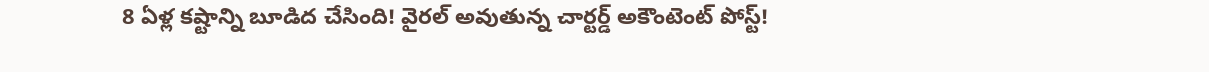8 ఏళ్ల కష్టాన్ని బూడిద చేసింది! వైరల్ అవుతున్న చార్టర్డ్ అకౌంటెంట్ పోస్ట్!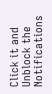Click it and Unblock the Notifications